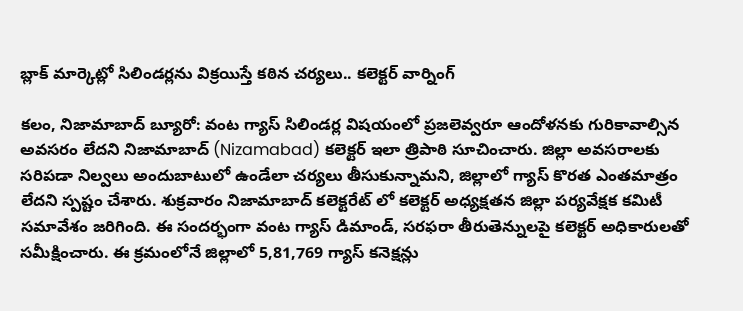బ్లాక్ మార్కెట్లో సిలిండర్లను విక్రయిస్తే కఠిన చర్యలు.. కలెక్టర్ వార్నింగ్

కలం, నిజామాబాద్ బ్యూరో: వంట గ్యాస్ సిలిండర్ల విషయంలో ప్రజలెవ్వరూ ఆందోళనకు గురికావాల్సిన అవసరం లేదని నిజామాబాద్ (Nizamabad) కలెక్టర్ ఇలా త్రిపాఠి సూచించారు. జిల్లా అవసరాలకు సరిపడా నిల్వలు అందుబాటులో ఉండేలా చర్యలు తీసుకున్నామని, జిల్లాలో గ్యాస్ కొరత ఎంతమాత్రం లేదని స్పష్టం చేశారు. శుక్రవారం నిజామాబాద్ కలెక్టరేట్ లో కలెక్టర్ అధ్యక్షతన జిల్లా పర్యవేక్షక కమిటీ సమావేశం జరిగింది. ఈ సందర్భంగా వంట గ్యాస్ డిమాండ్, సరఫరా తీరుతెన్నులపై కలెక్టర్ అధికారులతో సమీక్షించారు. ఈ క్రమంలోనే జిల్లాలో 5,81,769 గ్యాస్ కనెక్షన్లు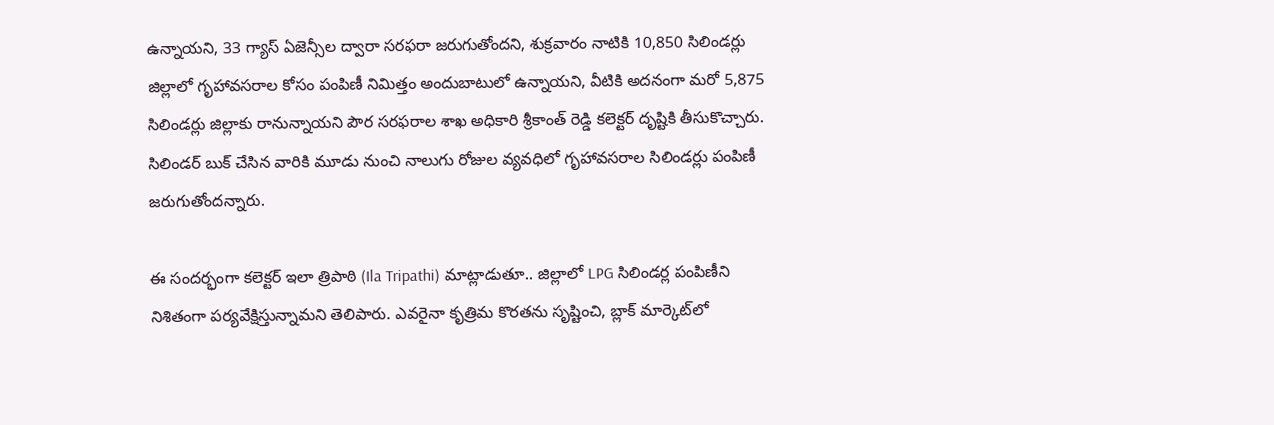ఉన్నాయని, 33 గ్యాస్ ఏజెన్సీల ద్వారా సరఫరా జరుగుతోందని, శుక్రవారం నాటికి 10,850 సిలిండర్లు జిల్లాలో గృహావసరాల కోసం పంపిణీ నిమిత్తం అందుబాటులో ఉన్నాయని, వీటికి అదనంగా మరో 5,875 సిలిండర్లు జిల్లాకు రానున్నాయని పౌర సరఫరాల శాఖ అధికారి శ్రీకాంత్ రెడ్డి కలెక్టర్ దృష్టికి తీసుకొచ్చారు. సిలిండర్ బుక్ చేసిన వారికి మూడు నుంచి నాలుగు రోజుల వ్యవధిలో గృహావసరాల సిలిండర్లు పంపిణీ జరుగుతోందన్నారు.

ఈ సందర్భంగా కలెక్టర్ ఇలా త్రిపాఠి (Ila Tripathi) మాట్లాడుతూ.. జిల్లాలో LPG సిలిండర్ల పంపిణీని నిశితంగా పర్యవేక్షిస్తున్నామని తెలిపారు. ఎవరైనా కృత్రిమ కొరతను సృష్టించి, బ్లాక్ మార్కెట్‌లో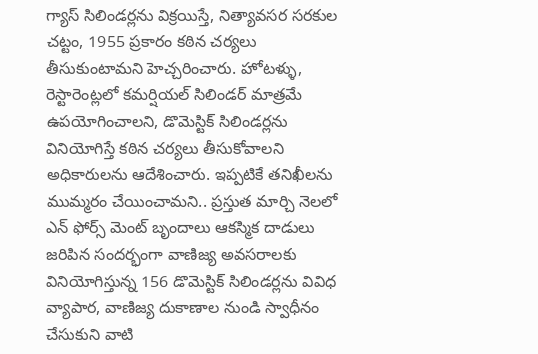గ్యాస్ సిలిండర్లను విక్రయిస్తే, నిత్యావసర సరకుల చట్టం, 1955 ప్రకారం కఠిన చర్యలు తీసుకుంటామని హెచ్చరించారు. హోటళ్ళు, రెస్టారెంట్లలో కమర్షియల్ సిలిండర్ మాత్రమే ఉపయోగించాలని, డొమెస్టిక్ సిలిండర్లను వినియోగిస్తే కఠిన చర్యలు తీసుకోవాలని అధికారులను ఆదేశించారు. ఇప్పటికే తనిఖీలను ముమ్మరం చేయించామని.. ప్రస్తుత మార్చి నెలలో ఎన్ ఫోర్స్ మెంట్ బృందాలు ఆకస్మిక దాడులు జరిపిన సందర్భంగా వాణిజ్య అవసరాలకు వినియోగిస్తున్న 156 డొమెస్టిక్ సిలిండర్లను వివిధ వ్యాపార, వాణిజ్య దుకాణాల నుండి స్వాధీనం చేసుకుని వాటి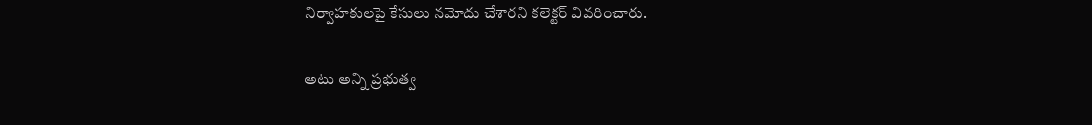నిర్వాహకులపై కేసులు నమోదు చేశారని కలెక్టర్ వివరించారు.

అటు అన్ని ప్రభుత్వ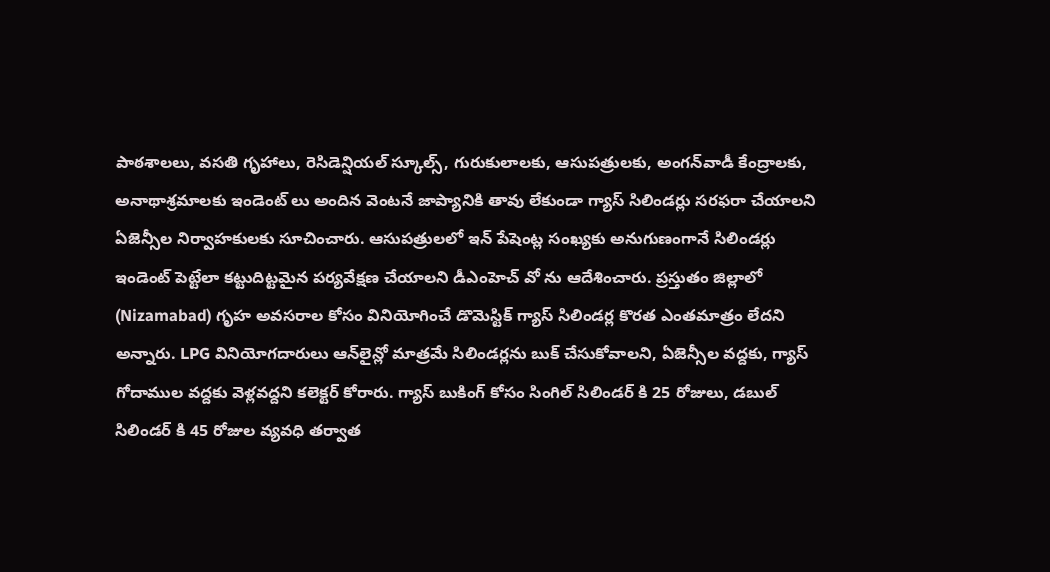పాఠశాలలు, వసతి గృహాలు, రెసిడెన్షియల్ స్కూల్స్, గురుకులాలకు, ఆసుపత్రులకు, అంగన్‌వాడీ కేంద్రాలకు, అనాథాశ్రమాలకు ఇండెంట్ లు అందిన వెంటనే జాప్యానికి తావు లేకుండా గ్యాస్ సిలిండర్లు సరఫరా చేయాలని ఏజెన్సీల నిర్వాహకులకు సూచించారు. ఆసుపత్రులలో ఇన్ పేషెంట్ల సంఖ్యకు అనుగుణంగానే సిలిండర్లు ఇండెంట్ పెట్టేలా కట్టుదిట్టమైన పర్యవేక్షణ చేయాలని డీఎంహెచ్ వో ను ఆదేశించారు. ప్రస్తుతం జిల్లాలో (Nizamabad) గృహ అవసరాల కోసం వినియోగించే డొమెస్టిక్ గ్యాస్ సిలిండర్ల కొరత ఎంతమాత్రం లేదని అన్నారు. LPG వినియోగదారులు ఆన్‌లైన్లో మాత్రమే సిలిండర్లను బుక్ చేసుకోవాలని, ఏజెన్సీల వద్దకు, గ్యాస్ గోదాముల వద్దకు వెళ్లవద్దని కలెక్టర్ కోరారు. గ్యాస్ బుకింగ్ కోసం సింగిల్ సిలిండర్ కి 25 రోజులు, డబుల్ సిలిండర్ కి 45 రోజుల వ్యవధి తర్వాత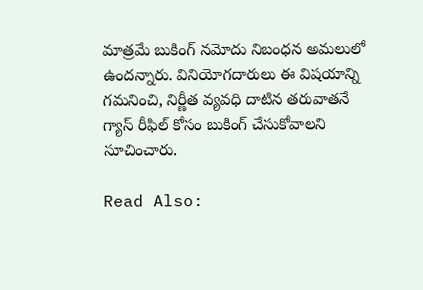మాత్రమే బుకింగ్ నమోదు నిబంధన అమలులో ఉందన్నారు. వినియోగదారులు ఈ విషయాన్ని గమనించి, నిర్ణీత వ్యవధి దాటిన తరువాతనే గ్యాస్ రీఫిల్ కోసం బుకింగ్ చేసుకోవాలని సూచించారు.

Read Also: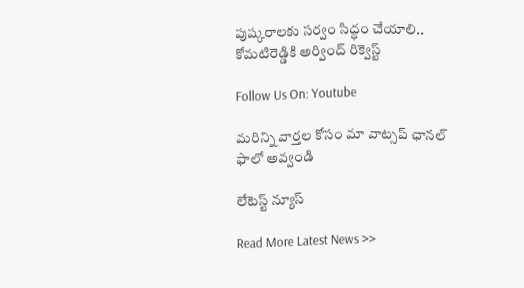పుష్కరాలకు సర్వం సిద్ధం చేయాలి.. కోమటిరెడ్డికి అర్వింద్ రిక్వెస్ట్

Follow Us On: Youtube

మ‌రిన్ని వార్త‌ల కోసం మా వాట్స‌ప్ ఛాన‌ల్ ఫాలో అవ్వండి

లేటెస్ట్ న్యూస్‌

Read More Latest News >>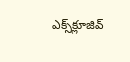ఎక్స్‌క్లూజివ్‌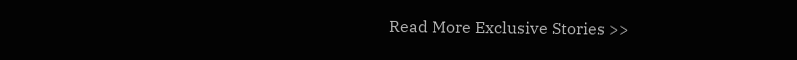Read More Exclusive Stories >>